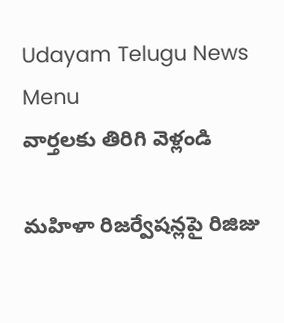Udayam Telugu News
Menu
వార్తలకు తిరిగి వెళ్లండి

మహిళా రిజర్వేషన్లపై రిజిజు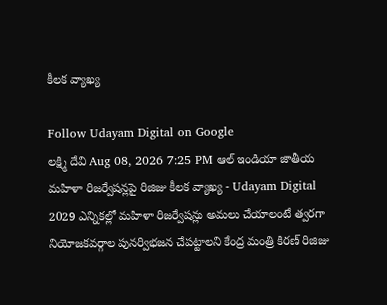కీలక వ్యాఖ్య

Follow Udayam Digital on Google
లక్ష్మి దేవి Aug 08, 2026 7:25 PM ఆల్ ఇండియా జాతీయ
మహిళా రిజర్వేషన్లపై రిజిజు కీలక వ్యాఖ్య - Udayam Digital
2029 ఎన్నికల్లో మహిళా రిజర్వేషన్లు అమలు చేయాలంటే త్వరగా నియోజకవర్గాల పునర్విభజన చేపట్టాలని కేంద్ర మంత్రి కిరణ్‌ రిజిజు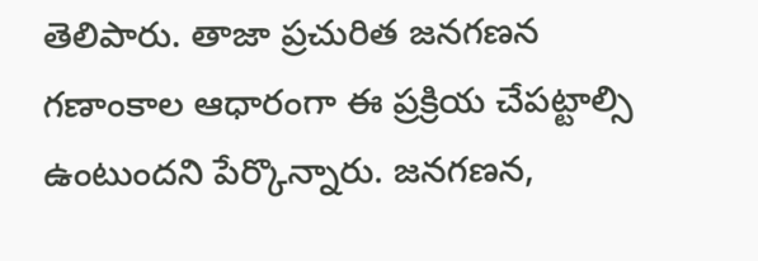తెలిపారు. తాజా ప్రచురిత జనగణన గణాంకాల ఆధారంగా ఈ ప్రక్రియ చేపట్టాల్సి ఉంటుందని పేర్కొన్నారు. జనగణన,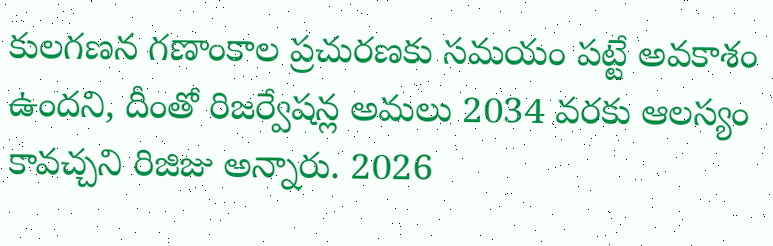కులగణన గణాంకాల ప్రచురణకు సమయం పట్టే అవకాశం ఉందని, దీంతో రిజర్వేషన్ల అమలు 2034 వరకు ఆలస్యం కావచ్చని రిజిజు అన్నారు. 2026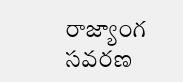రాజ్యాంగ సవరణ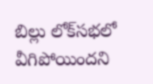బిల్లు లోక్‌సభలో వీగిపోయిందని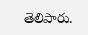తెలిపారు.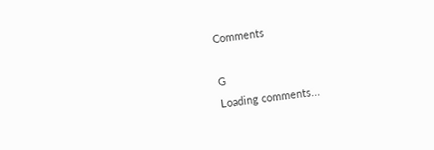Comments

G
Loading comments...